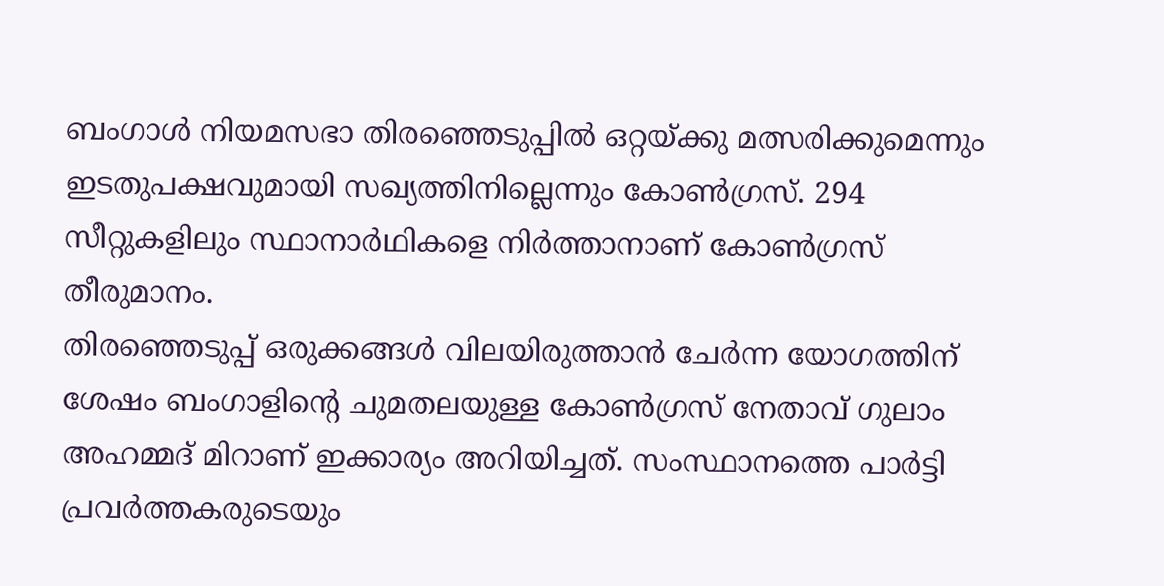ബംഗാൾ നിയമസഭാ തിരഞ്ഞെടുപ്പിൽ ഒറ്റയ്ക്കു മത്സരിക്കുമെന്നും ഇടതുപക്ഷവുമായി സഖ്യത്തിനില്ലെന്നും കോൺഗ്രസ്. 294 സീറ്റുകളിലും സ്ഥാനാർഥികളെ നിർത്താനാണ് കോൺഗ്രസ് തീരുമാനം.
തിരഞ്ഞെടുപ്പ് ഒരുക്കങ്ങൾ വിലയിരുത്താൻ ചേർന്ന യോഗത്തിന് ശേഷം ബംഗാളിന്റെ ചുമതലയുള്ള കോൺഗ്രസ് നേതാവ് ഗുലാം അഹമ്മദ് മിറാണ് ഇക്കാര്യം അറിയിച്ചത്. സംസ്ഥാനത്തെ പാർട്ടി പ്രവർത്തകരുടെയും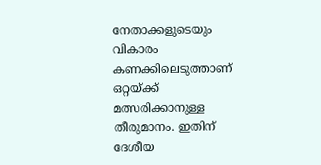നേതാക്കളുടെയും വികാരം കണക്കിലെടുത്താണ് ഒറ്റയ്ക്ക് മത്സരിക്കാനുള്ള തീരുമാനം. ഇതിന് ദേശീയ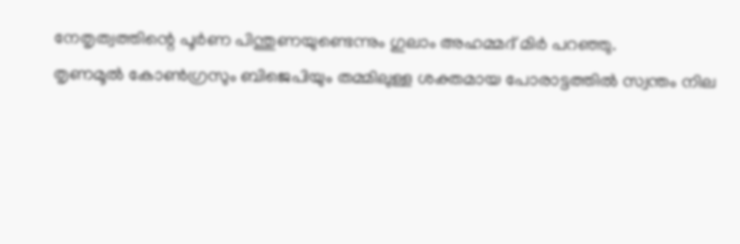നേതൃത്വത്തിന്റെ പൂർണ പിന്തുണയുണ്ടെന്നും ഗുലാം അഹമ്മദ് മിർ പറഞ്ഞു.
തൃണമൂൽ കോൺഗ്രസും ബിജെപിയും തമ്മിലുള്ള ശക്തമായ പോരാട്ടത്തിൽ സ്വന്തം നില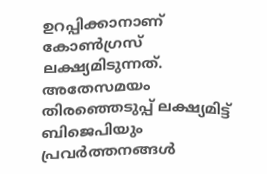ഉറപ്പിക്കാനാണ് കോൺഗ്രസ് ലക്ഷ്യമിടുന്നത്.
അതേസമയം തിരഞ്ഞെടുപ്പ് ലക്ഷ്യമിട്ട് ബിജെപിയും പ്രവർത്തനങ്ങൾ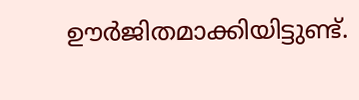ഊർജിതമാക്കിയിട്ടുണ്ട്.